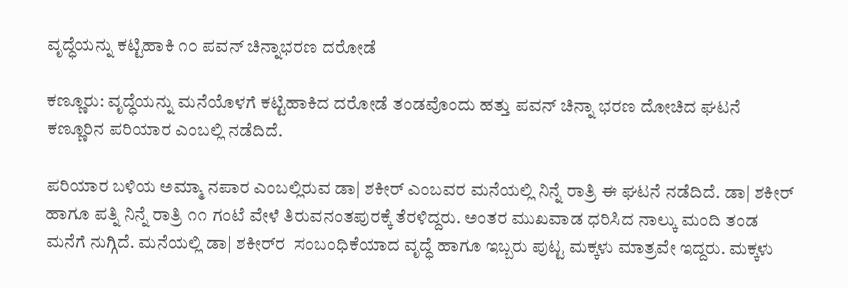ವೃದ್ಧೆಯನ್ನು ಕಟ್ಟಿಹಾಕಿ ೧೦ ಪವನ್ ಚಿನ್ನಾಭರಣ ದರೋಡೆ

ಕಣ್ಣೂರು: ವೃದ್ಧೆಯನ್ನು ಮನೆಯೊಳಗೆ ಕಟ್ಟಿಹಾಕಿದ ದರೋಡೆ ತಂಡವೊಂದು ಹತ್ತು ಪವನ್ ಚಿನ್ನಾ ಭರಣ ದೋಚಿದ ಘಟನೆ ಕಣ್ಣೂರಿನ ಪರಿಯಾರ ಎಂಬಲ್ಲಿ ನಡೆದಿದೆ.

ಪರಿಯಾರ ಬಳಿಯ ಅಮ್ಮಾ ನಪಾರ ಎಂಬಲ್ಲಿರುವ ಡಾ| ಶಕೀರ್ ಎಂಬವರ ಮನೆಯಲ್ಲಿ ನಿನ್ನೆ ರಾತ್ರಿ ಈ ಘಟನೆ ನಡೆದಿದೆ. ಡಾ| ಶಕೀರ್ ಹಾಗೂ ಪತ್ನಿ ನಿನ್ನೆ ರಾತ್ರಿ ೧೧ ಗಂಟೆ ವೇಳೆ ತಿರುವನಂತಪುರಕ್ಕೆ ತೆರಳಿದ್ದರು. ಅಂತರ ಮುಖವಾಡ ಧರಿಸಿದ ನಾಲ್ಕು ಮಂದಿ ತಂಡ ಮನೆಗೆ ನುಗ್ಗಿದೆ. ಮನೆಯಲ್ಲಿ ಡಾ| ಶಕೀರ್‌ರ  ಸಂಬಂಧಿಕೆಯಾದ ವೃದ್ಧೆ ಹಾಗೂ ಇಬ್ಬರು ಪುಟ್ಟ ಮಕ್ಕಳು ಮಾತ್ರವೇ ಇದ್ದರು. ಮಕ್ಕಳು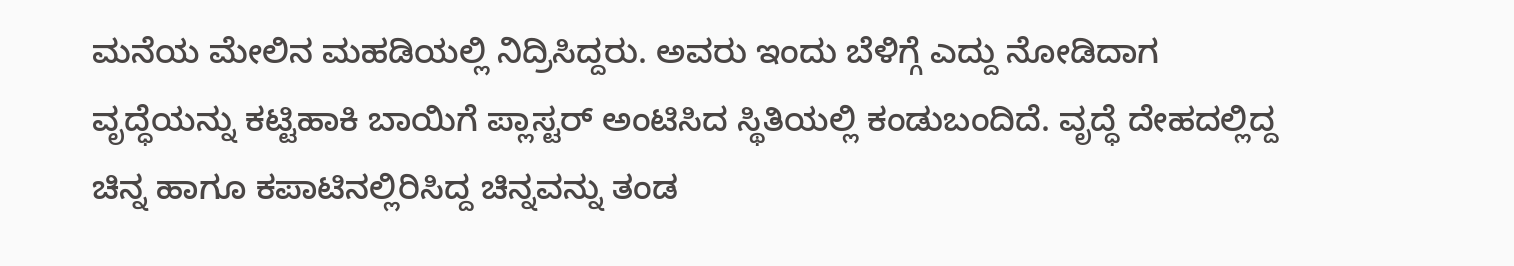ಮನೆಯ ಮೇಲಿನ ಮಹಡಿಯಲ್ಲಿ ನಿದ್ರಿಸಿದ್ದರು. ಅವರು ಇಂದು ಬೆಳಿಗ್ಗೆ ಎದ್ದು ನೋಡಿದಾಗ ವೃದ್ಧೆಯನ್ನು ಕಟ್ಟಿಹಾಕಿ ಬಾಯಿಗೆ ಪ್ಲಾಸ್ಟರ್ ಅಂಟಿಸಿದ ಸ್ಥಿತಿಯಲ್ಲಿ ಕಂಡುಬಂದಿದೆ. ವೃದ್ಧೆ ದೇಹದಲ್ಲಿದ್ದ ಚಿನ್ನ ಹಾಗೂ ಕಪಾಟಿನಲ್ಲಿರಿಸಿದ್ದ ಚಿನ್ನವನ್ನು ತಂಡ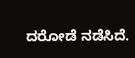ದರೋಡೆ ನಡೆಸಿದೆ.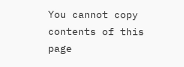You cannot copy contents of this page